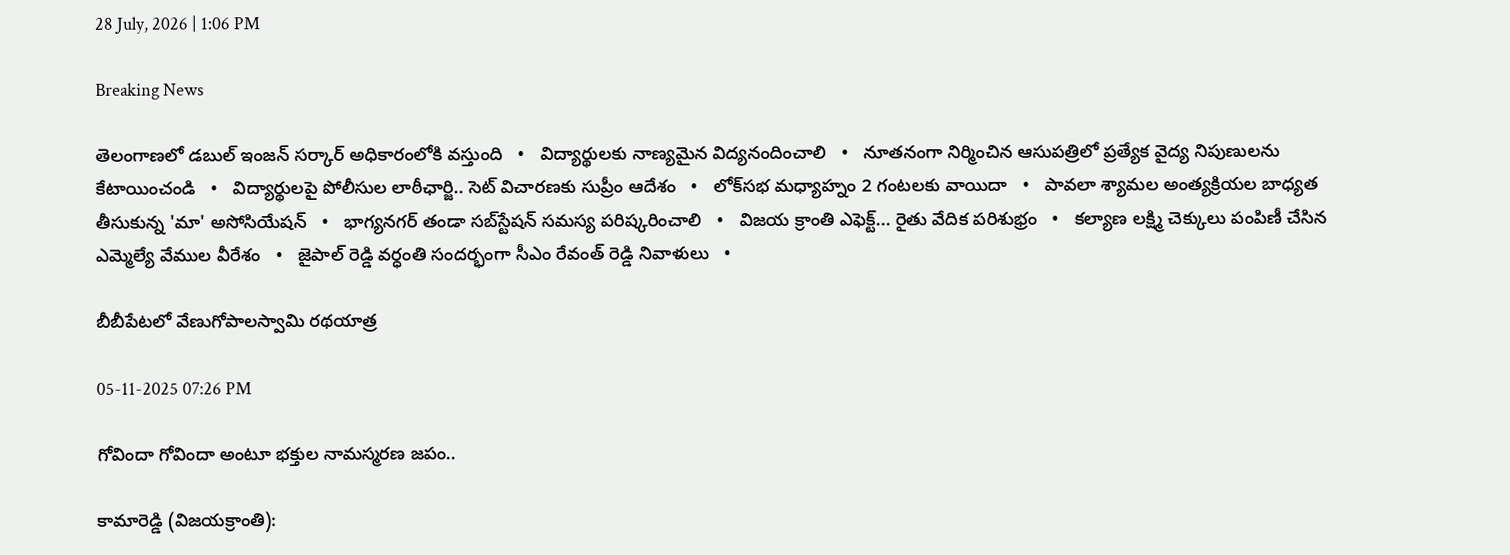28 July, 2026 | 1:06 PM

Breaking News

తెలంగాణలో డబుల్ ఇంజన్ సర్కార్ అధికారంలోకి వస్తుంది   •   విద్యార్థులకు నాణ్యమైన విద్యనందించాలి   •   నూతనంగా నిర్మించిన ఆసుపత్రిలో ప్రత్యేక వైద్య నిపుణులను కేటాయించండి   •   విద్యార్థులపై పోలీసుల లాఠీఛార్జి.. సెట్ విచారణకు సుప్రీం ఆదేశం   •   లోక్‌సభ మధ్యాహ్నం 2 గంటలకు వాయిదా   •   పావలా శ్యామల అంత్యక్రియల బాధ్యత తీసుకున్న 'మా' అసోసియేషన్   •   భాగ్యనగర్ తండా సబ్‌స్టేషన్ సమస్య పరిష్కరించాలి   •   విజయ క్రాంతి ఎఫెక్ట్... రైతు వేదిక పరిశుభ్రం   •   కల్యాణ లక్ష్మి చెక్కులు పంపిణీ చేసిన ఎమ్మెల్యే వేముల వీరేశం   •   జైపాల్ రెడ్డి వర్ధంతి సందర్భంగా సీఎం రేవంత్ రెడ్డి నివాళులు   •

బీబీపేటలో వేణుగోపాలస్వామి రథయాత్ర

05-11-2025 07:26 PM

గోవిందా గోవిందా అంటూ భక్తుల నామస్మరణ జపం..

కామారెడ్డి (విజయక్రాంతి):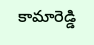కామారెడ్డి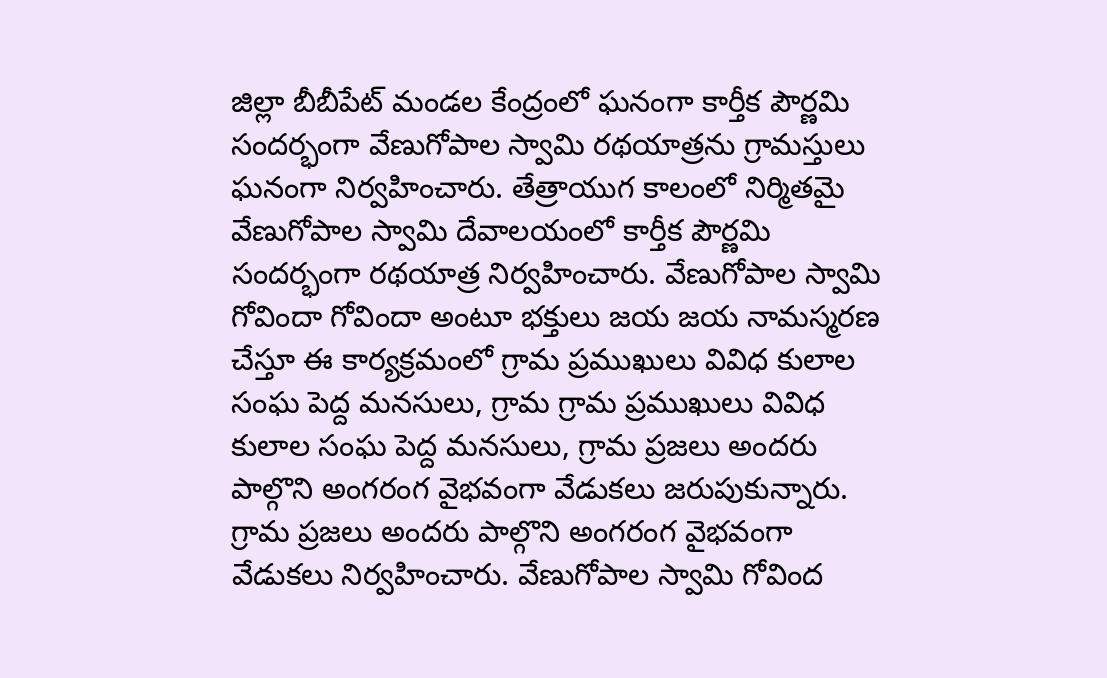జిల్లా బీబీపేట్ మండల కేంద్రంలో ఘనంగా కార్తీక పౌర్ణమి సందర్భంగా వేణుగోపాల స్వామి రథయాత్రను గ్రామస్తులు ఘనంగా నిర్వహించారు. తేత్రాయుగ కాలంలో నిర్మితమై వేణుగోపాల స్వామి దేవాలయంలో కార్తీక పౌర్ణమి సందర్భంగా రథయాత్ర నిర్వహించారు. వేణుగోపాల స్వామి గోవిందా గోవిందా అంటూ భక్తులు జయ జయ నామస్మరణ చేస్తూ ఈ కార్యక్రమంలో గ్రామ ప్రముఖులు వివిధ కులాల సంఘ పెద్ద మనసులు, గ్రామ గ్రామ ప్రముఖులు వివిధ కులాల సంఘ పెద్ద మనసులు, గ్రామ ప్రజలు అందరు పాల్గొని అంగరంగ వైభవంగా వేడుకలు జరుపుకున్నారు. గ్రామ ప్రజలు అందరు పాల్గొని అంగరంగ వైభవంగా వేడుకలు నిర్వహించారు. వేణుగోపాల స్వామి గోవింద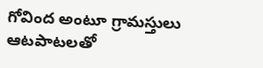గోవింద అంటూ గ్రామస్తులు ఆటపాటలతో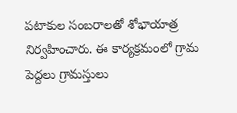పటాకుల సంబరాలతో శోభాయాత్ర నిర్వహించారు. ఈ కార్యక్రమంలో గ్రామ పెద్దలు గ్రామస్తులు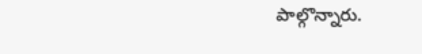పాల్గొన్నారు.